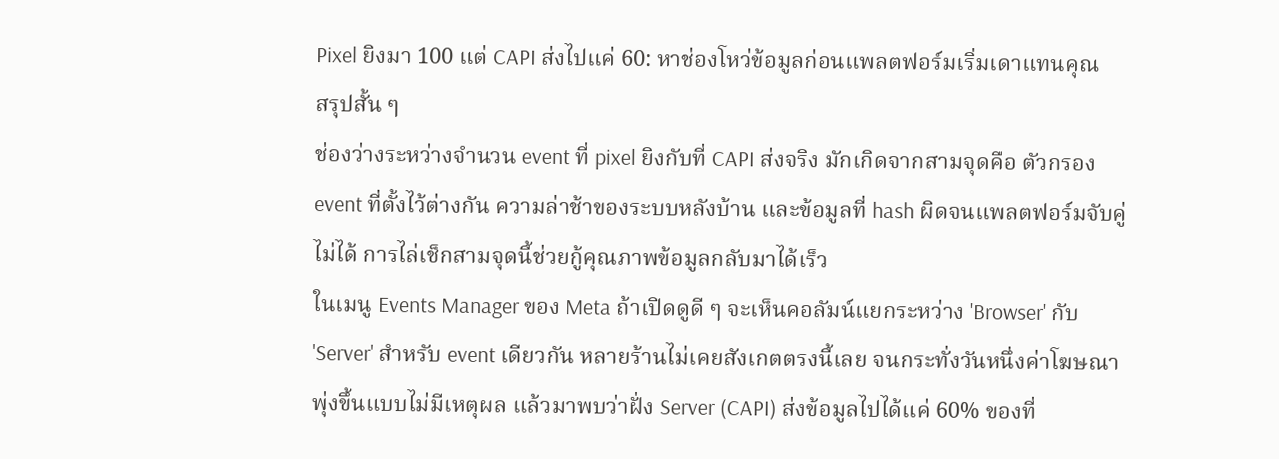Pixel ยิงมา 100 แต่ CAPI ส่งไปแค่ 60: หาช่องโหว่ข้อมูลก่อนแพลตฟอร์มเริ่มเดาแทนคุณ
สรุปสั้น ๆ
ช่องว่างระหว่างจำนวน event ที่ pixel ยิงกับที่ CAPI ส่งจริง มักเกิดจากสามจุดคือ ตัวกรอง event ที่ตั้งไว้ต่างกัน ความล่าช้าของระบบหลังบ้าน และข้อมูลที่ hash ผิดจนแพลตฟอร์มจับคู่ไม่ได้ การไล่เช็กสามจุดนี้ช่วยกู้คุณภาพข้อมูลกลับมาได้เร็ว
ในเมนู Events Manager ของ Meta ถ้าเปิดดูดี ๆ จะเห็นคอลัมน์แยกระหว่าง 'Browser' กับ 'Server' สำหรับ event เดียวกัน หลายร้านไม่เคยสังเกตตรงนี้เลย จนกระทั่งวันหนึ่งค่าโฆษณาพุ่งขึ้นแบบไม่มีเหตุผล แล้วมาพบว่าฝั่ง Server (CAPI) ส่งข้อมูลไปได้แค่ 60% ของที่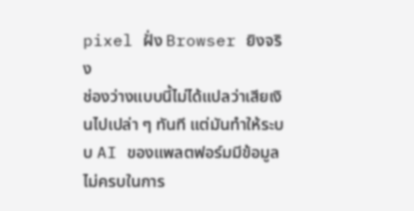pixel ฝั่ง Browser ยิงจริง
ช่องว่างแบบนี้ไม่ได้แปลว่าเสียเงินไปเปล่า ๆ ทันที แต่มันทำให้ระบบ AI ของแพลตฟอร์มมีข้อมูลไม่ครบในการ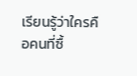เรียนรู้ว่าใครคือคนที่ซื้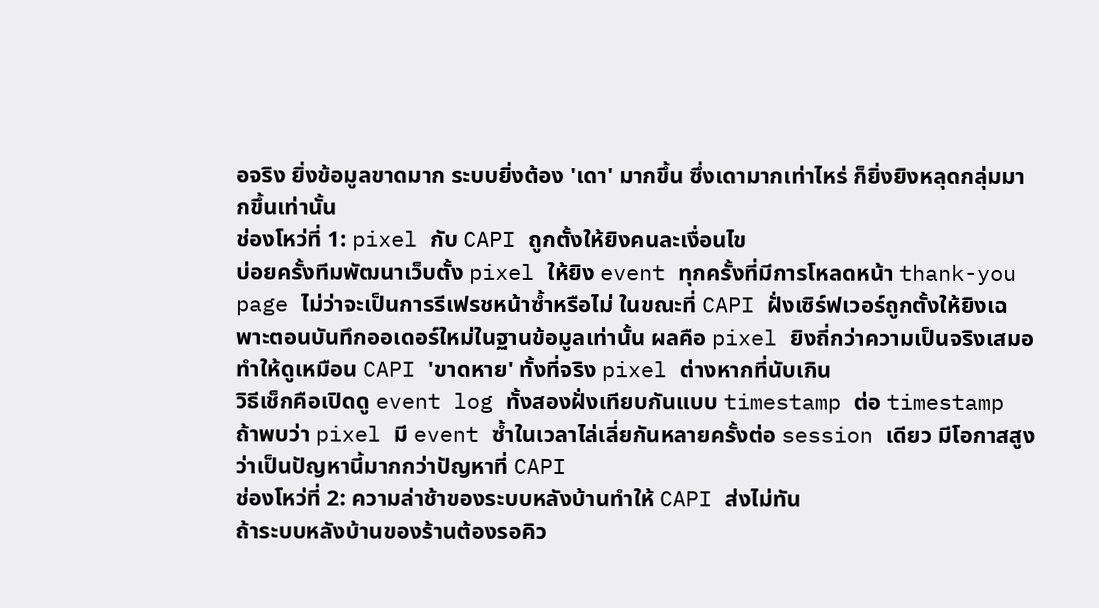อจริง ยิ่งข้อมูลขาดมาก ระบบยิ่งต้อง 'เดา' มากขึ้น ซึ่งเดามากเท่าไหร่ ก็ยิ่งยิงหลุดกลุ่มมากขึ้นเท่านั้น
ช่องโหว่ที่ 1: pixel กับ CAPI ถูกตั้งให้ยิงคนละเงื่อนไข
บ่อยครั้งทีมพัฒนาเว็บตั้ง pixel ให้ยิง event ทุกครั้งที่มีการโหลดหน้า thank-you page ไม่ว่าจะเป็นการรีเฟรชหน้าซ้ำหรือไม่ ในขณะที่ CAPI ฝั่งเซิร์ฟเวอร์ถูกตั้งให้ยิงเฉพาะตอนบันทึกออเดอร์ใหม่ในฐานข้อมูลเท่านั้น ผลคือ pixel ยิงถี่กว่าความเป็นจริงเสมอ ทำให้ดูเหมือน CAPI 'ขาดหาย' ทั้งที่จริง pixel ต่างหากที่นับเกิน
วิธีเช็กคือเปิดดู event log ทั้งสองฝั่งเทียบกันแบบ timestamp ต่อ timestamp ถ้าพบว่า pixel มี event ซ้ำในเวลาไล่เลี่ยกันหลายครั้งต่อ session เดียว มีโอกาสสูงว่าเป็นปัญหานี้มากกว่าปัญหาที่ CAPI
ช่องโหว่ที่ 2: ความล่าช้าของระบบหลังบ้านทำให้ CAPI ส่งไม่ทัน
ถ้าระบบหลังบ้านของร้านต้องรอคิว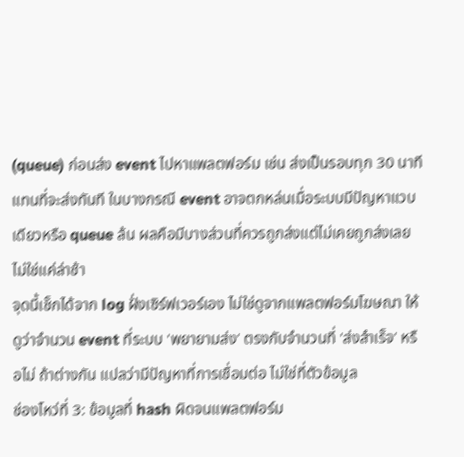(queue) ก่อนส่ง event ไปหาแพลตฟอร์ม เช่น ส่งเป็นรอบทุก 30 นาทีแทนที่จะส่งทันที ในบางกรณี event อาจตกหล่นเมื่อระบบมีปัญหาแวบเดียวหรือ queue ล้น ผลคือมีบางส่วนที่ควรถูกส่งแต่ไม่เคยถูกส่งเลย ไม่ใช่แค่ล่าช้า
จุดนี้เช็กได้จาก log ฝั่งเซิร์ฟเวอร์เอง ไม่ใช่ดูจากแพลตฟอร์มโฆษณา ให้ดูว่าจำนวน event ที่ระบบ 'พยายามส่ง' ตรงกับจำนวนที่ 'ส่งสำเร็จ' หรือไม่ ถ้าต่างกัน แปลว่ามีปัญหาที่การเชื่อมต่อ ไม่ใช่ที่ตัวข้อมูล
ช่องโหว่ที่ 3: ข้อมูลที่ hash ผิดจนแพลตฟอร์ม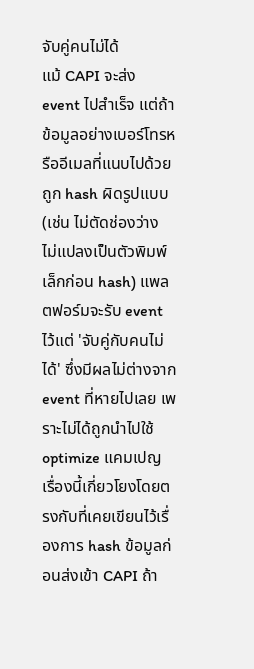จับคู่คนไม่ได้
แม้ CAPI จะส่ง event ไปสำเร็จ แต่ถ้าข้อมูลอย่างเบอร์โทรหรืออีเมลที่แนบไปด้วยถูก hash ผิดรูปแบบ (เช่น ไม่ตัดช่องว่าง ไม่แปลงเป็นตัวพิมพ์เล็กก่อน hash) แพลตฟอร์มจะรับ event ไว้แต่ 'จับคู่กับคนไม่ได้' ซึ่งมีผลไม่ต่างจาก event ที่หายไปเลย เพราะไม่ได้ถูกนำไปใช้ optimize แคมเปญ
เรื่องนี้เกี่ยวโยงโดยตรงกับที่เคยเขียนไว้เรื่องการ hash ข้อมูลก่อนส่งเข้า CAPI ถ้า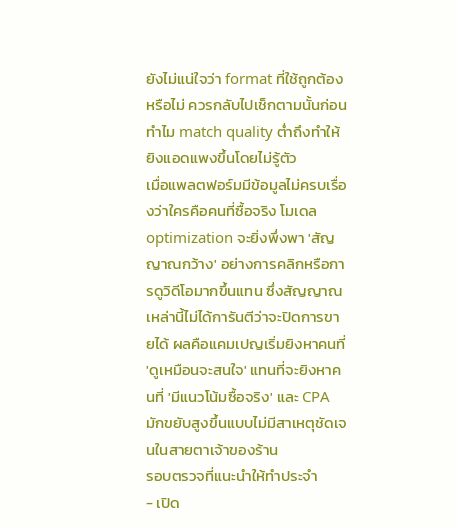ยังไม่แน่ใจว่า format ที่ใช้ถูกต้องหรือไม่ ควรกลับไปเช็กตามนั้นก่อน
ทำไม match quality ต่ำถึงทำให้ยิงแอดแพงขึ้นโดยไม่รู้ตัว
เมื่อแพลตฟอร์มมีข้อมูลไม่ครบเรื่องว่าใครคือคนที่ซื้อจริง โมเดล optimization จะยิ่งพึ่งพา 'สัญญาณกว้าง' อย่างการคลิกหรือการดูวิดีโอมากขึ้นแทน ซึ่งสัญญาณเหล่านี้ไม่ได้การันตีว่าจะปิดการขายได้ ผลคือแคมเปญเริ่มยิงหาคนที่ 'ดูเหมือนจะสนใจ' แทนที่จะยิงหาคนที่ 'มีแนวโน้มซื้อจริง' และ CPA มักขยับสูงขึ้นแบบไม่มีสาเหตุชัดเจนในสายตาเจ้าของร้าน
รอบตรวจที่แนะนำให้ทำประจำ
- เปิด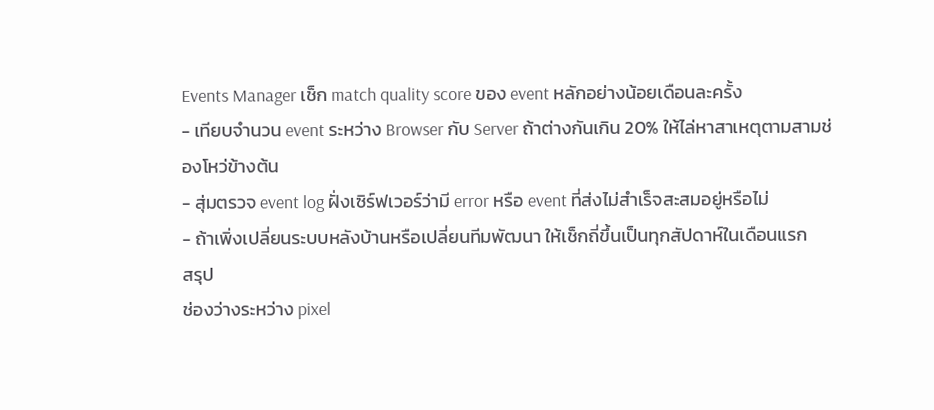Events Manager เช็ก match quality score ของ event หลักอย่างน้อยเดือนละครั้ง
- เทียบจำนวน event ระหว่าง Browser กับ Server ถ้าต่างกันเกิน 20% ให้ไล่หาสาเหตุตามสามช่องโหว่ข้างต้น
- สุ่มตรวจ event log ฝั่งเซิร์ฟเวอร์ว่ามี error หรือ event ที่ส่งไม่สำเร็จสะสมอยู่หรือไม่
- ถ้าเพิ่งเปลี่ยนระบบหลังบ้านหรือเปลี่ยนทีมพัฒนา ให้เช็กถี่ขึ้นเป็นทุกสัปดาห์ในเดือนแรก
สรุป
ช่องว่างระหว่าง pixel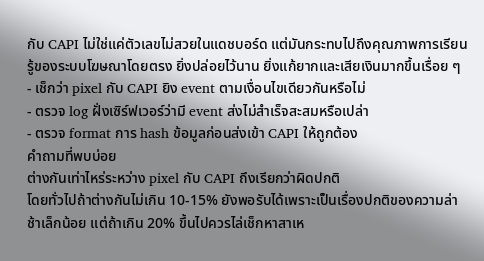กับ CAPI ไม่ใช่แค่ตัวเลขไม่สวยในแดชบอร์ด แต่มันกระทบไปถึงคุณภาพการเรียนรู้ของระบบโฆษณาโดยตรง ยิ่งปล่อยไว้นาน ยิ่งแก้ยากและเสียเงินมากขึ้นเรื่อย ๆ
- เช็กว่า pixel กับ CAPI ยิง event ตามเงื่อนไขเดียวกันหรือไม่
- ตรวจ log ฝั่งเซิร์ฟเวอร์ว่ามี event ส่งไม่สำเร็จสะสมหรือเปล่า
- ตรวจ format การ hash ข้อมูลก่อนส่งเข้า CAPI ให้ถูกต้อง
คำถามที่พบบ่อย
ต่างกันเท่าไหร่ระหว่าง pixel กับ CAPI ถึงเรียกว่าผิดปกติ
โดยทั่วไปถ้าต่างกันไม่เกิน 10-15% ยังพอรับได้เพราะเป็นเรื่องปกติของความล่าช้าเล็กน้อย แต่ถ้าเกิน 20% ขึ้นไปควรไล่เช็กหาสาเห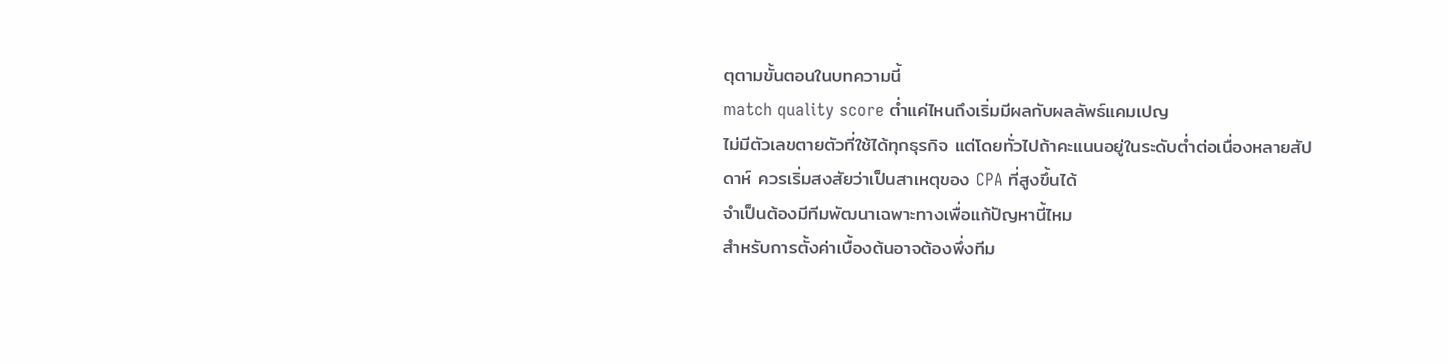ตุตามขั้นตอนในบทความนี้
match quality score ต่ำแค่ไหนถึงเริ่มมีผลกับผลลัพธ์แคมเปญ
ไม่มีตัวเลขตายตัวที่ใช้ได้ทุกธุรกิจ แต่โดยทั่วไปถ้าคะแนนอยู่ในระดับต่ำต่อเนื่องหลายสัปดาห์ ควรเริ่มสงสัยว่าเป็นสาเหตุของ CPA ที่สูงขึ้นได้
จำเป็นต้องมีทีมพัฒนาเฉพาะทางเพื่อแก้ปัญหานี้ไหม
สำหรับการตั้งค่าเบื้องต้นอาจต้องพึ่งทีม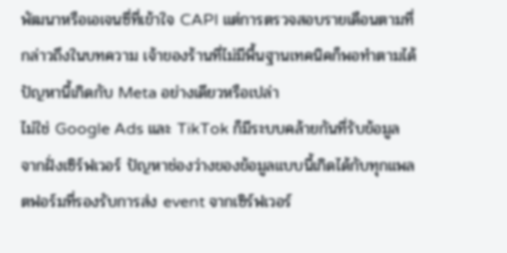พัฒนาหรือเอเจนซี่ที่เข้าใจ CAPI แต่การตรวจสอบรายเดือนตามที่กล่าวถึงในบทความ เจ้าของร้านที่ไม่มีพื้นฐานเทคนิคก็พอทำตามได้
ปัญหานี้เกิดกับ Meta อย่างเดียวหรือเปล่า
ไม่ใช่ Google Ads และ TikTok ก็มีระบบคล้ายกันที่รับข้อมูลจากฝั่งเซิร์ฟเวอร์ ปัญหาช่องว่างของข้อมูลแบบนี้เกิดได้กับทุกแพลตฟอร์มที่รองรับการส่ง event จากเซิร์ฟเวอร์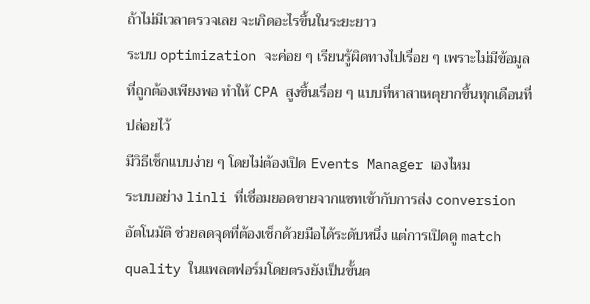ถ้าไม่มีเวลาตรวจเลย จะเกิดอะไรขึ้นในระยะยาว
ระบบ optimization จะค่อย ๆ เรียนรู้ผิดทางไปเรื่อย ๆ เพราะไม่มีข้อมูลที่ถูกต้องเพียงพอ ทำให้ CPA สูงขึ้นเรื่อย ๆ แบบที่หาสาเหตุยากขึ้นทุกเดือนที่ปล่อยไว้
มีวิธีเช็กแบบง่าย ๆ โดยไม่ต้องเปิด Events Manager เองไหม
ระบบอย่าง linli ที่เชื่อมยอดขายจากแชทเข้ากับการส่ง conversion อัตโนมัติ ช่วยลดจุดที่ต้องเช็กด้วยมือได้ระดับหนึ่ง แต่การเปิดดู match quality ในแพลตฟอร์มโดยตรงยังเป็นขั้นต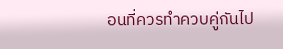อนที่ควรทำควบคู่กันไป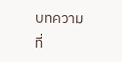บทความที่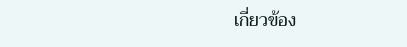เกี่ยวข้อง